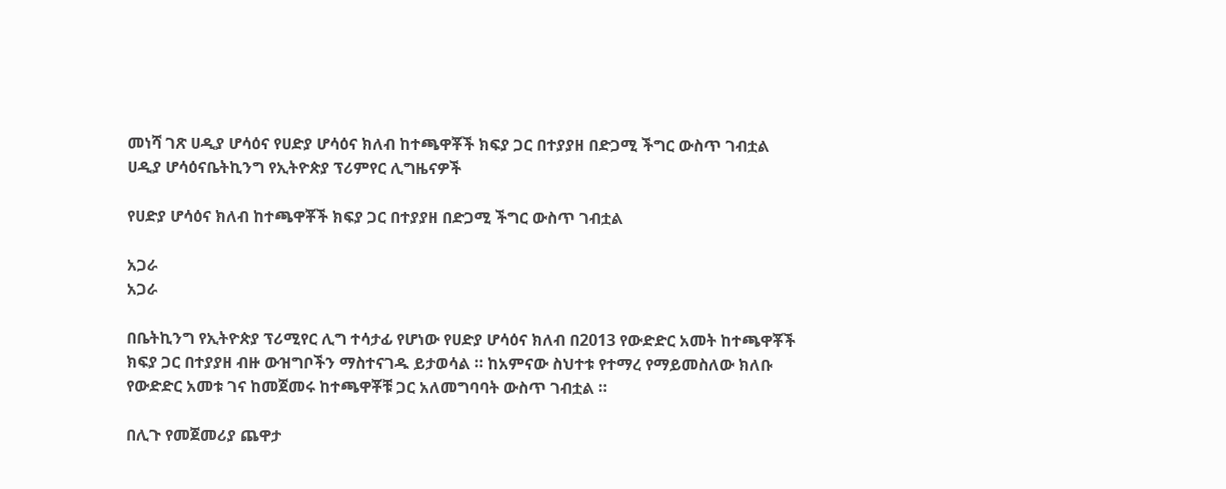መነሻ ገጽ ሀዲያ ሆሳዕና የሀድያ ሆሳዕና ክለብ ከተጫዋቾች ክፍያ ጋር በተያያዘ በድጋሚ ችግር ውስጥ ገብቷል
ሀዲያ ሆሳዕናቤትኪንግ የኢትዮጵያ ፕሪምየር ሊግዜናዎች

የሀድያ ሆሳዕና ክለብ ከተጫዋቾች ክፍያ ጋር በተያያዘ በድጋሚ ችግር ውስጥ ገብቷል

አጋራ
አጋራ

በቤትኪንግ የኢትዮጵያ ፕሪሚየር ሊግ ተሳታፊ የሆነው የሀድያ ሆሳዕና ክለብ በ2013 የውድድር አመት ከተጫዋቾች ክፍያ ጋር በተያያዘ ብዙ ውዝግቦችን ማስተናገዱ ይታወሳል ። ከአምናው ስህተቱ የተማረ የማይመስለው ክለቡ የውድድር አመቱ ገና ከመጀመሩ ከተጫዋቾቹ ጋር አለመግባባት ውስጥ ገብቷል ።

በሊጉ የመጀመሪያ ጨዋታ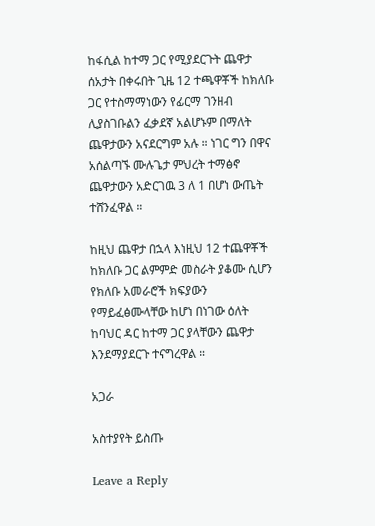ከፋሲል ከተማ ጋር የሚያደርጉት ጨዋታ ሰአታት በቀሩበት ጊዜ 12 ተጫዋቾች ከክለቡ ጋር የተስማማነውን የፊርማ ገንዘብ ሊያስገቡልን ፈቃደኛ አልሆኑም በማለት ጨዋታውን አናደርግም አሉ ። ነገር ግን በዋና አሰልጣኙ ሙሉጌታ ምህረት ተማፅኖ ጨዋታውን አድርገዉ 3 ለ 1 በሆነ ውጤት ተሸንፈዋል ።

ከዚህ ጨዋታ በኋላ እነዚህ 12 ተጨዋቾች ከክለቡ ጋር ልምምድ መስራት ያቆሙ ሲሆን የክለቡ አመራሮች ክፍያውን የማይፈፅሙላቸው ከሆነ በነገው ዕለት ከባህር ዳር ከተማ ጋር ያላቸውን ጨዋታ እንደማያደርጉ ተናግረዋል ።

አጋራ

አስተያየት ይስጡ

Leave a Reply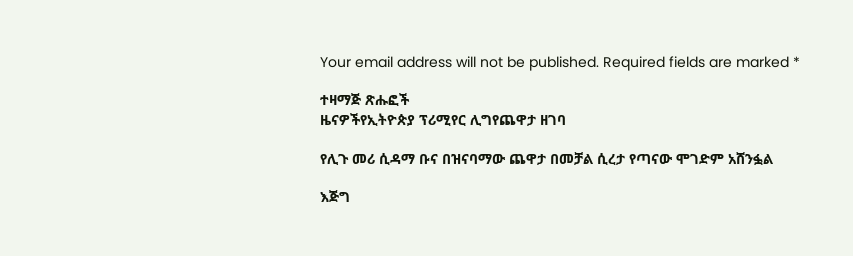Your email address will not be published. Required fields are marked *

ተዛማጅ ጽሑፎች
ዜናዎችየኢትዮጵያ ፕሪሚየር ሊግየጨዋታ ዘገባ

የሊጉ መሪ ሲዳማ ቡና በዝናባማው ጨዋታ በመቻል ሲረታ የጣናው ሞገድም አሸንፏል

እጅግ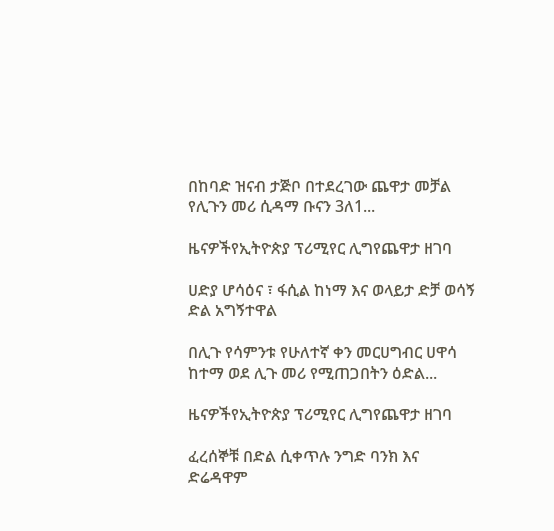በከባድ ዝናብ ታጅቦ በተደረገው ጨዋታ መቻል የሊጉን መሪ ሲዳማ ቡናን 3ለ1...

ዜናዎችየኢትዮጵያ ፕሪሚየር ሊግየጨዋታ ዘገባ

ሀድያ ሆሳዕና ፣ ፋሲል ከነማ እና ወላይታ ድቻ ወሳኝ ድል አግኝተዋል

በሊጉ የሳምንቱ የሁለተኛ ቀን መርሀግብር ሀዋሳ ከተማ ወደ ሊጉ መሪ የሚጠጋበትን ዕድል...

ዜናዎችየኢትዮጵያ ፕሪሚየር ሊግየጨዋታ ዘገባ

ፈረሰኞቹ በድል ሲቀጥሉ ንግድ ባንክ እና ድሬዳዋም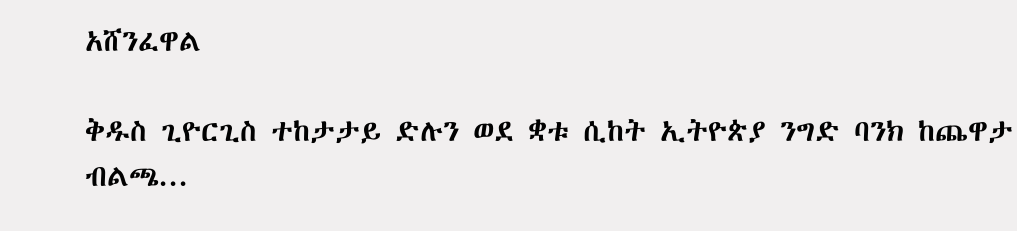አሸንፈዋል

ቅዱስ ጊዮርጊስ ተከታታይ ድሉን ወደ ቋቱ ሲከት ኢትዮጵያ ንግድ ባንክ ከጨዋታ ብልጫ...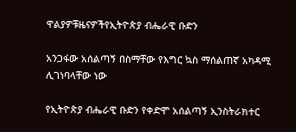ዋልያዎቹዜናዎችየኢትዮጵያ ብሔራዊ ቡድን

አንጋፋው አሰልጣኝ በስማቸው የእግር ኳስ ማሰልጠኛ አካዳሚ ሊገነባላቸው ነው

የኢትዮጵያ ብሔራዊ ቡድን የቀድሞ አሰልጣኝ ኢንስትራክተር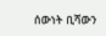ሰውነት ቢሻውን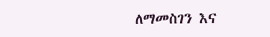ለማመስገን እና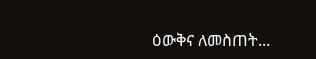ዕውቅና ለመስጠት...